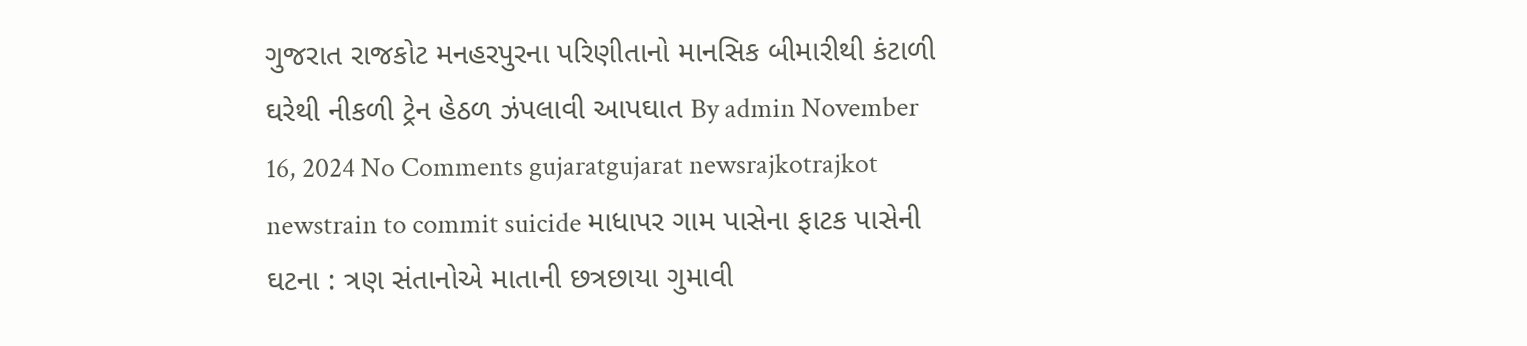ગુજરાત રાજકોટ મનહરપુરના પરિણીતાનો માનસિક બીમારીથી કંટાળી ઘરેથી નીકળી ટ્રેન હેઠળ ઝંપલાવી આપઘાત By admin November 16, 2024 No Comments gujaratgujarat newsrajkotrajkot newstrain to commit suicide માધાપર ગામ પાસેના ફાટક પાસેની ઘટના : ત્રણ સંતાનોએ માતાની છત્રછાયા ગુમાવી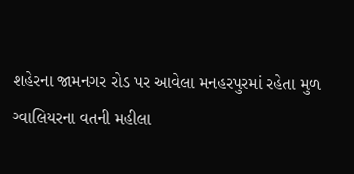શહેરના જામનગર રોડ પર આવેલા મનહરપુરમાં રહેતા મુળ ગ્વાલિયરના વતની મહીલા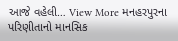આજે વહેલી… View More મનહરપુરના પરિણીતાનો માનસિક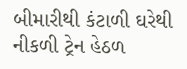બીમારીથી કંટાળી ઘરેથી નીકળી ટ્રેન હેઠળ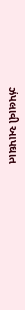ઝંપલાવી આપઘાત